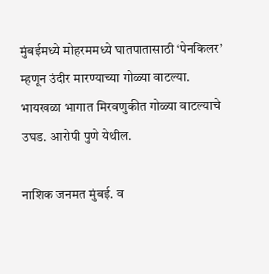मुंबईमध्ये मोहरममध्ये घातपातासाठी ‘पेनकिलर’ म्हणून उंदीर मारण्याच्या गोळ्या वाटल्या.
भायखळा भागात मिरवणुकीत गोळ्या वाटल्याचे उघड. आरोपी पुणे येथील.

नाशिक जनमत मुंबई. व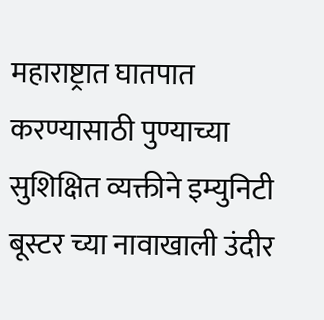महाराष्ट्रात घातपात करण्यासाठी पुण्याच्या सुशिक्षित व्यक्तीने इम्युनिटी बूस्टर च्या नावाखाली उंदीर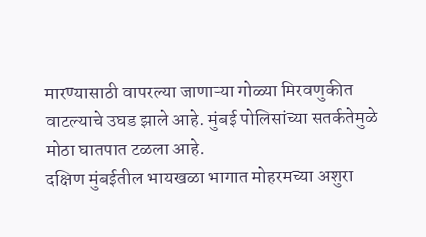मारण्यासाठी वापरल्या जाणाऱ्या गोळ्या मिरवणुकीत वाटल्याचे उघड झाले आहे. मुंबई पोलिसांच्या सतर्कतेमुळे मोठा घातपात टळला आहे.
दक्षिण मुंबईतील भायखळा भागात मोहरमच्या अशुरा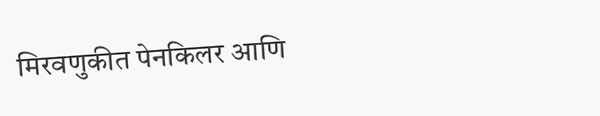मिरवणुकीत पेनकिलर आणि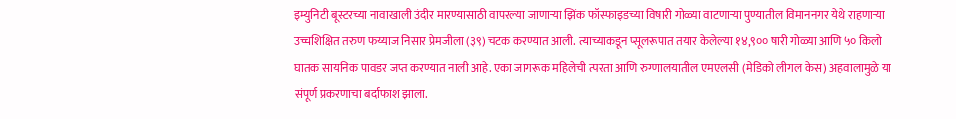इम्युनिटी बूस्टरच्या नावाखाली उंदीर मारण्यासाठी वापरल्या जाणाऱ्या झिंक फॉस्फाइडच्या विषारी गोळ्या वाटणाऱ्या पुण्यातील विमाननगर येथे राहणाऱ्या उच्चशिक्षित तरुण फय्याज निसार प्रेमजीला (३९) चटक करण्यात आली. त्याच्याकडून प्सूलरूपात तयार केलेल्या १४,९०० षारी गोळ्या आणि ५० किलो घातक सायनिक पावडर जप्त करण्यात नाली आहे. एका जागरूक महिलेची त्परता आणि रुग्णालयातील एमएलसी (मेडिको लीगल केस) अहवालामुळे या संपूर्ण प्रकरणाचा बर्दाफाश झाला.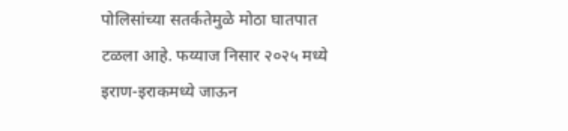पोलिसांच्या सतर्कतेमुळे मोठा घातपात टळला आहे. फय्याज निसार २०२५ मध्ये इराण-इराकमध्ये जाऊन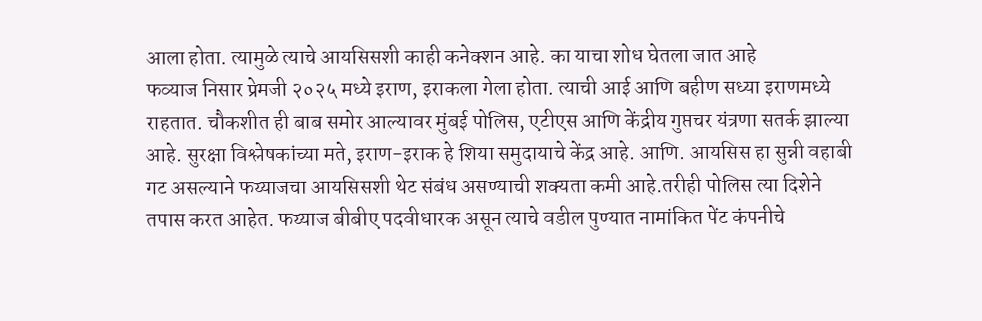आला होता. त्यामुळे त्याचे आयसिसशी काही कनेक्शन आहे. का याचा शोध घेतला जात आहे
फव्याज निसार प्रेमजी २०२५ मध्ये इराण, इराकला गेला होता. त्याची आई आणि बहीण सध्या इराणमध्ये राहतात. चौकशीत ही बाब समोर आल्यावर मुंबई पोलिस, एटीएस आणि केंद्रीय गुप्तचर यंत्रणा सतर्क झाल्या आहे. सुरक्षा विश्लेषकांच्या मते, इराण-इराक हे शिया समुदायाचे केंद्र आहे. आणि. आयसिस हा सुन्नी वहाबी गट असल्याने फय्याजचा आयसिसशी थेट संबंध असण्याची शक्यता कमी आहे.तरीही पोलिस त्या दिशेने तपास करत आहेत. फय्याज बीबीए पदवीधारक असून त्याचे वडील पुण्यात नामांकित पेंट कंपनीचे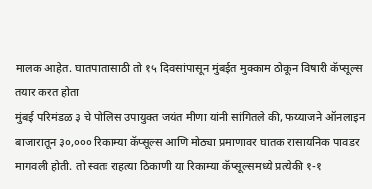मालक आहेत. घातपातासाठी तो १५ दिवसांपासून मुंबईत मुक्काम ठोकून विषारी कॅप्सूल्स तयार करत होता
मुंबई परिमंडळ ३ चे पोलिस उपायुक्त जयंत मीणा यांनी सांगितले की, फय्याजने ऑनलाइन बाजारातून ३०,००० रिकाम्या कॅप्सूल्स आणि मोठ्या प्रमाणावर घातक रासायनिक पावडर
मागवली होती. तो स्वतः राहत्या ठिकाणी या रिकाम्या कॅप्सूल्समध्ये प्रत्येकी १-१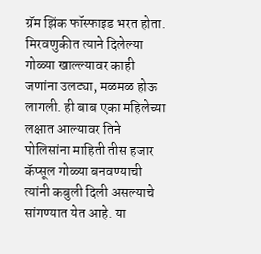ग्रॅम झिंक फॉस्फाइड भरत होता.
मिरवणुकीत त्याने दिलेल्या गोळ्या खाल्ल्यावर काही जणांना उलट्या, मळमळ होऊ लागली. ही बाब एका महिलेच्या लक्षात आल्यावर तिने पोलिसांना माहिती तीस हजार कॅप्सूल गोळ्या बनवण्याची त्यांनी कबुली दिली असल्याचे सांगण्यात येत आहे. या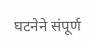घटनेने संपूर्ण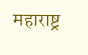महाराष्ट्र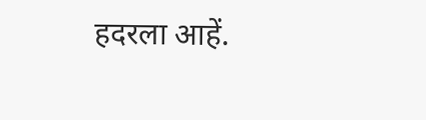हदरला आहें.